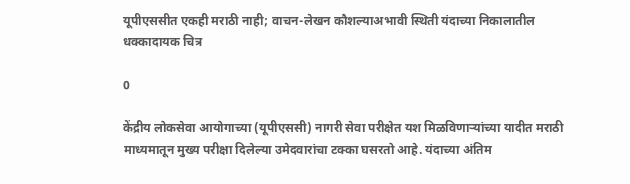यूपीएससीत एकही मराठी नाही; वाचन-लेखन कौशल्याअभावी स्थिती यंदाच्या निकालातील धक्कादायक चित्र

0

केंद्रीय लोकसेवा आयोगाच्या (यूपीएससी) नागरी सेवा परीक्षेत यश मिळविणार्‍यांच्या यादीत मराठी माध्यमातून मुख्य परीक्षा दिलेल्या उमेदवारांचा टक्का घसरतो आहे. यंदाच्या अंतिम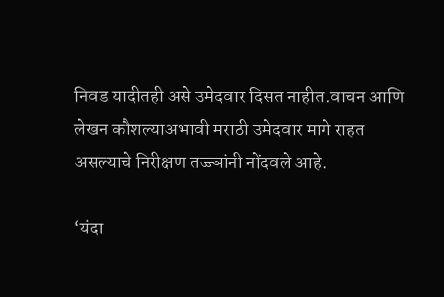निवड यादीतही असे उमेदवार दिसत नाहीत.वाचन आणि लेखन कौशल्याअभावी मराठी उमेदवार मागे राहत असल्याचे निरीक्षण तज्ज्ञांनी नोंदवले आहे.

‘यंदा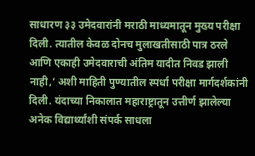साधारण ३३ उमेदवारांनी मराठी माध्यमातून मुख्य परीक्षा दिली. त्यातील केवळ दोनच मुलाखतीसाठी पात्र ठरले आणि एकाही उमेदवाराची अंतिम यादीत निवड झाली नाही,’ अशी माहिती पुण्यातील स्पर्धा परीक्षा मार्गदर्शकांनी दिली. यंदाच्या निकालात महाराष्ट्रातून उत्तीर्ण झालेल्या अनेक विद्यार्थ्यांशी संपर्क साधला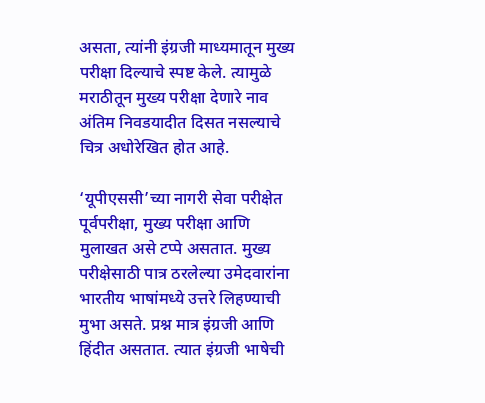असता, त्यांनी इंग्रजी माध्यमातून मुख्य परीक्षा दिल्याचे स्पष्ट केले. त्यामुळे मराठीतून मुख्य परीक्षा देणारे नाव अंतिम निवडयादीत दिसत नसल्याचे चित्र अधोरेखित होत आहे.

‘यूपीएससी’च्या नागरी सेवा परीक्षेत पूर्वपरीक्षा, मुख्य परीक्षा आणि मुलाखत असे टप्पे असतात. मुख्य परीक्षेसाठी पात्र ठरलेल्या उमेदवारांना भारतीय भाषांमध्ये उत्तरे लिहण्याची मुभा असते. प्रश्न मात्र इंग्रजी आणि हिंदीत असतात. त्यात इंग्रजी भाषेची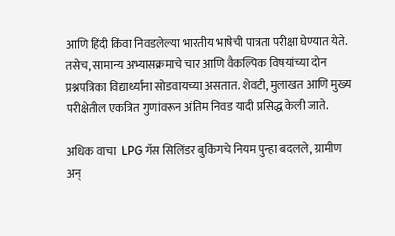आणि हिंदी किंवा निवडलेल्या भारतीय भाषेची पात्रता परीक्षा घेण्यात येते. तसेच, सामान्य अभ्यासक्रमाचे चार आणि वैकल्पिक विषयांच्या दोन प्रश्नपत्रिका विद्यार्थ्यांना सोडवायच्या असतात. शेवटी, मुलाखत आणि मुख्य परीक्षेतील एकत्रित गुणांवरून अंतिम निवड यादी प्रसिद्ध केली जाते.

अधिक वाचा  LPG गॅस सिलिंडर बुकिंगचे नियम पुन्हा बदलले, ग्रामीण अन्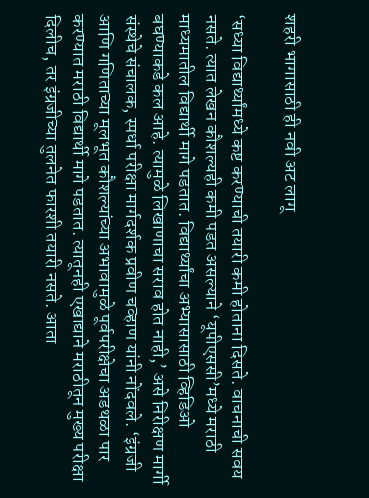शहरी भागासाठी ही नवी अट लागू

‘सध्या विद्यार्थ्यांमध्ये कष्ट करण्याची तयारी कमी होताना दिसते. वाचनाची सवय नसते. त्यात लेखन कौशल्यही कमी पडत असल्याने ‘यूपीएससी’मध्ये मराठी माध्यमातील विद्यार्थी मागे पडतात. विद्यार्थ्यांचा अभ्यासासाठी व्हिडिओ बघण्याकडे कल आहे. त्यामुळे लिखाणाचा सराव होत नाही,’ असे निरीक्षण मार्गी संस्थेचे संचालक, स्पर्धा परीक्षा मार्गदर्शक प्रवीण चव्हाण यांनी नोंदवले. ‘इंग्रजी आणि गणिताच्या मूलभूत कौशल्यांच्या अभावामुळे पूर्वपरीक्षेचा अडथळा पार करण्यात मराठी विद्यार्थी मागे पडतात. त्यातूनही एखाद्याने मराठीतून मुख्य परीक्षा दिलीच, तर इंग्रजीच्या तुलनेत फारशी तयारी नसते. आता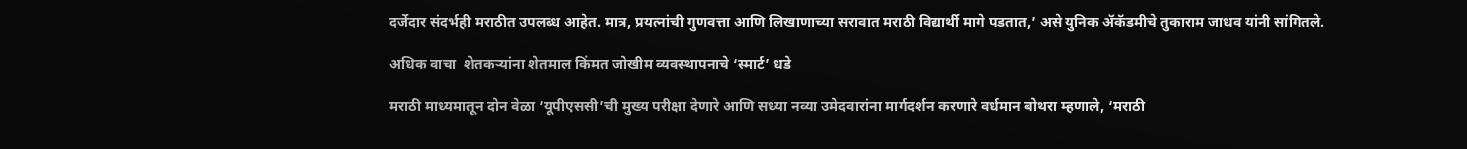दर्जेदार संदर्भही मराठीत उपलब्ध आहेत. मात्र, प्रयत्नांची गुणवत्ता आणि लिखाणाच्या सरावात मराठी विद्यार्थी मागे पडतात,’ असे युनिक ॲकॅडमीचे तुकाराम जाधव यांनी सांगितले.

अधिक वाचा  शेतकऱ्यांना शेतमाल किंमत जोखीम व्यवस्थापनाचे ‘स्मार्ट’ धडे

मराठी माध्यमातून दोन वेळा ‘यूपीएससी’ची मुख्य परीक्षा देणारे आणि सध्या नव्या उमेदवारांना मार्गदर्शन करणारे वर्धमान बोथरा म्हणाले, ‘मराठी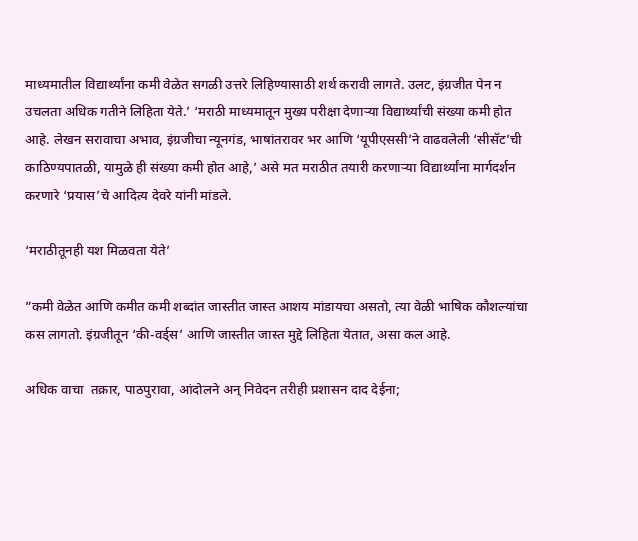माध्यमातील विद्यार्थ्यांना कमी वेळेत सगळी उत्तरे लिहिण्यासाठी शर्थ करावी लागते. उलट, इंग्रजीत पेन न उचलता अधिक गतीने लिहिता येते.’ ‘मराठी माध्यमातून मुख्य परीक्षा देणार्‍या विद्यार्थ्यांची संख्या कमी होत आहे. लेखन सरावाचा अभाव, इंग्रजीचा न्यूनगंड, भाषांतरावर भर आणि ‘यूपीएससी’ने वाढवलेली ‘सीसॅट’ची काठिण्यपातळी, यामुळे ही संख्या कमी होत आहे,’ असे मत मराठीत तयारी करणार्‍या विद्यार्थ्यांना मार्गदर्शन करणारे ‘प्रयास’चे आदित्य देवरे यांनी मांडले.

‘मराठीतूनही यश मिळवता येते’

”कमी वेळेत आणि कमीत कमी शब्दांत जास्तीत जास्त आशय मांडायचा असतो, त्या वेळी भाषिक कौशल्यांचा कस लागतो. इंग्रजीतून ‘की-वर्ड्स’ आणि जास्तीत जास्त मुद्दे लिहिता येतात, असा कल आहे.

अधिक वाचा  तक्रार, पाठपुरावा, आंदोलने अन् निवेदन तरीही प्रशासन दाद देईना;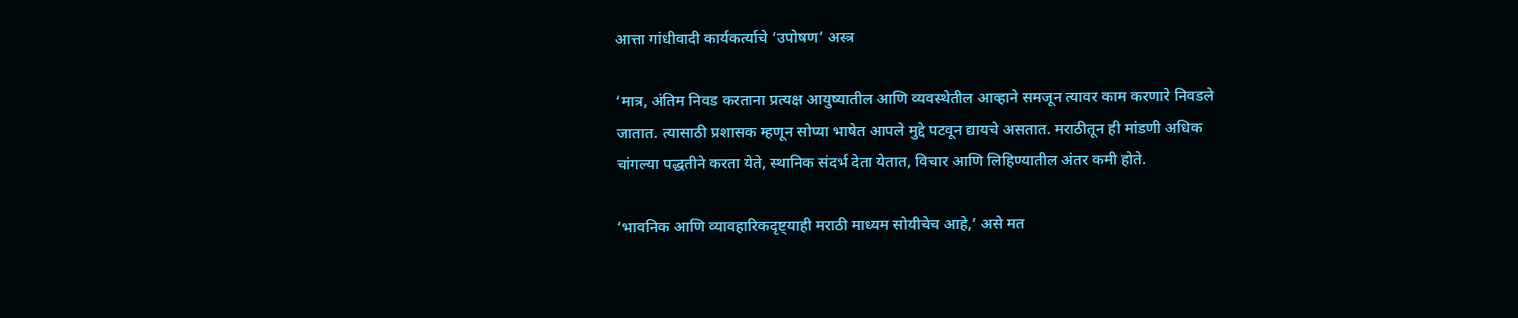आत्ता गांधीवादी कार्यकर्त्याचे ‘उपोषण’ अस्त्र

‘मात्र, अंतिम निवड करताना प्रत्यक्ष आयुष्यातील आणि व्यवस्थेतील आव्हाने समजून त्यावर काम करणारे निवडले जातात. त्यासाठी प्रशासक म्हणून सोप्या भाषेत आपले मुद्दे पटवून द्यायचे असतात. मराठीतून ही मांडणी अधिक चांगल्या पद्धतीने करता येते, स्थानिक संदर्भ देता येतात, विचार आणि लिहिण्यातील अंतर कमी होते.

‘भावनिक आणि व्यावहारिकदृष्ट्याही मराठी माध्यम सोयीचेच आहे,’ असे मत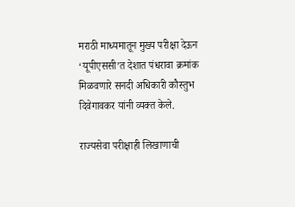मराठी माध्यमातून मुख्य परीक्षा देऊन ‘यूपीएससी’त देशात पंधरावा क्रमांक मिळवणारे सनदी अधिकारी कौस्तुभ दिवेगावकर यांनी व्यक्त केले.

राज्यसेवा परीक्षाही लिखाणाची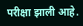परीक्षा झाली आहे.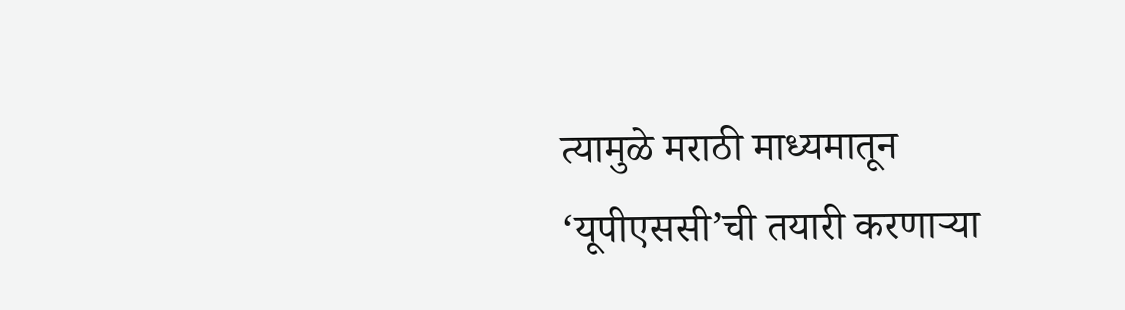त्यामुळे मराठी माध्यमातून ‘यूपीएससी’ची तयारी करणार्‍या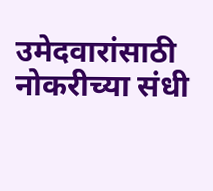उमेदवारांसाठी नोकरीच्या संधी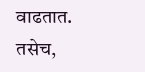वाढतात. तसेच,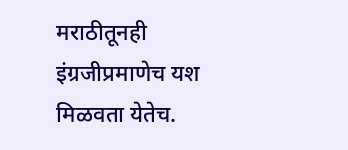मराठीतूनही इंग्रजीप्रमाणेच यश मिळवता येतेच.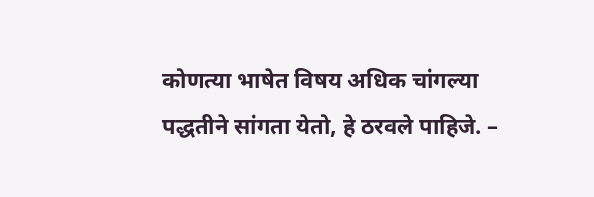कोणत्या भाषेत विषय अधिक चांगल्या पद्धतीने सांगता येतो, हे ठरवले पाहिजे. –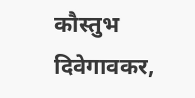कौस्तुभ दिवेगावकर,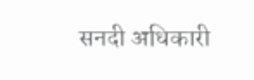सनदी अधिकारी